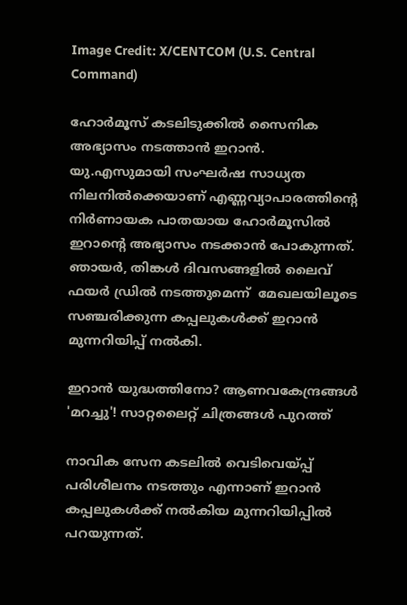Image Credit: X/CENTCOM (U.S. Central Command)

ഹോര്‍മൂസ് കടലിടുക്കില്‍ സൈനിക അഭ്യാസം നടത്താന്‍ ഇറാന്‍. യു.എസുമായി സംഘര്‍ഷ സാധ്യത നിലനില്‍ക്കെയാണ് എണ്ണവ്യാപാരത്തിന്‍റെ നിര്‍ണായക പാതയായ ഹോര്‍മൂസില്‍ ഇറാന്‍റെ അഭ്യാസം നടക്കാന്‍ പോകുന്നത്. ഞായര്‍, തിങ്കള്‍ ദിവസങ്ങളില്‍ ലൈവ് ഫയര്‍ ഡ്രില്‍ നടത്തുമെന്ന്  മേഖലയിലൂടെ സഞ്ചരിക്കുന്ന കപ്പലുകള്‍ക്ക് ഇറാന്‍ മുന്നറിയിപ്പ് നല്‍കി.

ഇറാന്‍ യുദ്ധത്തിനോ? ആണവകേന്ദ്രങ്ങള്‍ 'മറച്ചു'! സാറ്റലൈറ്റ് ചിത്രങ്ങള്‍ പുറത്ത്

നാവിക സേന കടലില്‍ വെടിവെയ്പ്പ് പരിശീലനം നടത്തും എന്നാണ് ഇറാന്‍ കപ്പലുകള്‍ക്ക് നല്‍കിയ മുന്നറിയിപ്പില്‍ പറയുന്നത്.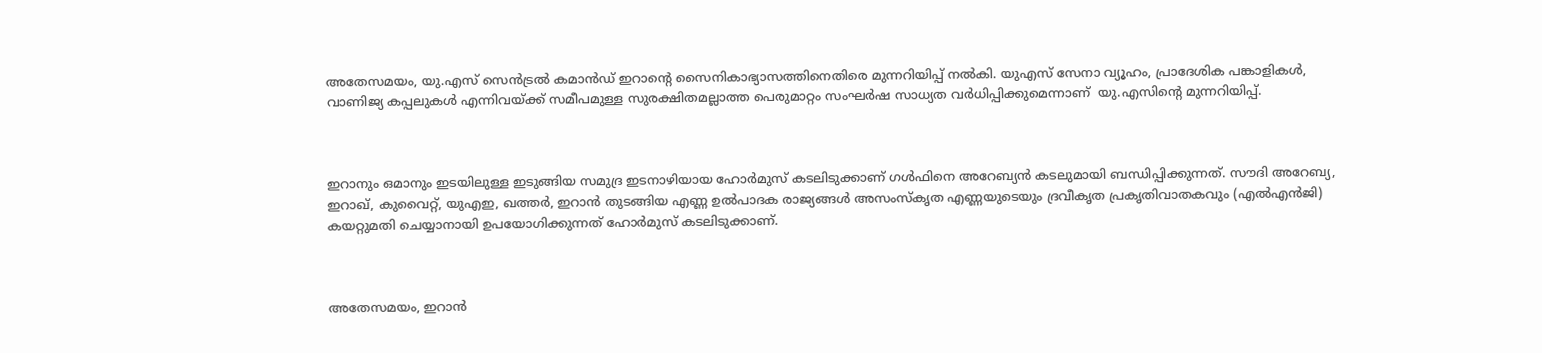അതേസമയം, യു.എസ് സെന്‍ട്രല്‍ കമാന്‍ഡ് ഇറാന്‍റെ സൈനികാഭ്യാസത്തിനെതിരെ മുന്നറിയിപ്പ് നല്‍കി. യുഎസ് സേനാ വ്യൂഹം, പ്രാദേശിക പങ്കാളികൾ, വാണിജ്യ കപ്പലുകൾ എന്നിവയ്ക്ക് സമീപമുള്ള സുരക്ഷിതമല്ലാത്ത പെരുമാറ്റം സംഘര്‍ഷ സാധ്യത വര്‍ധിപ്പിക്കുമെന്നാണ്  യു.എസിന്‍റെ മുന്നറിയിപ്പ്.



ഇറാനും ഒമാനും ഇടയിലുള്ള ഇടുങ്ങിയ സമുദ്ര ഇടനാഴിയായ ഹോർമുസ് കടലിടുക്കാണ് ഗൾഫിനെ അറേബ്യൻ കടലുമായി ബന്ധിപ്പിക്കുന്നത്. സൗദി അറേബ്യ, ഇറാഖ്, കുവൈറ്റ്, യുഎഇ, ഖത്തർ, ഇറാൻ തുടങ്ങിയ എണ്ണ ഉൽപാദക രാജ്യങ്ങൾ അസംസ്കൃത എണ്ണയുടെയും ദ്രവീകൃത പ്രകൃതിവാതകവും (എൽഎൻജി) കയറ്റുമതി ചെയ്യാനായി ഉപയോഗിക്കുന്നത് ഹോർമുസ് കടലിടുക്കാണ്.



അതേസമയം, ഇറാന്‍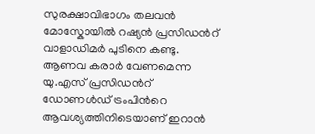സുരക്ഷാവിഭാഗം തലവന്‍ മോസ്കോയില്‍ റഷ്യന്‍ പ്രസിഡന്‍റ് വാളാഡിമര്‍ പുടിനെ കണ്ടു. ആണവ കരാര്‍ വേണമെന്ന യു.എസ് പ്രസിഡന്‍റ് ഡോണള്‍ഡ് ട്രംപിന്‍റെ ആവശ്യത്തിനിടെയാണ് ഇറാന്‍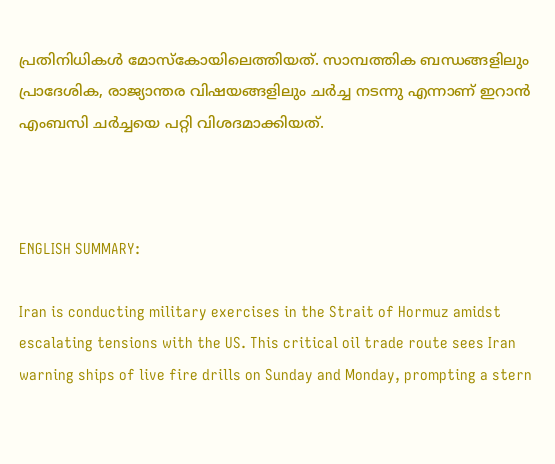പ്രതിനിധികള്‍ മോസ്കോയിലെത്തിയത്. സാമ്പത്തിക ബന്ധങ്ങളിലും പ്രാദേശിക, രാജ്യാന്തര വിഷയങ്ങളിലും ചര്‍ച്ച നടന്നു എന്നാണ് ഇറാൻ എംബസി ചര്‍ച്ചയെ പറ്റി വിശദമാക്കിയത്.



ENGLISH SUMMARY:

Iran is conducting military exercises in the Strait of Hormuz amidst escalating tensions with the US. This critical oil trade route sees Iran warning ships of live fire drills on Sunday and Monday, prompting a stern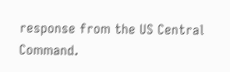response from the US Central Command.